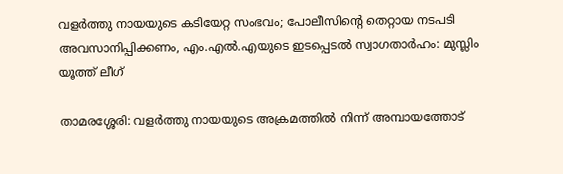വളർത്തു നായയുടെ കടിയേറ്റ സംഭവം; പോലീസിന്റെ തെറ്റായ നടപടി അവസാനിപ്പിക്കണം, എം.എൽ.എയുടെ ഇടപ്പെടൽ സ്വാഗതാർഹം: മുസ്ലിം യൂത്ത് ലീഗ്

താമരശ്ശേരി: വളർത്തു നായയുടെ അക്രമത്തിൽ നിന്ന് അമ്പായത്തോട്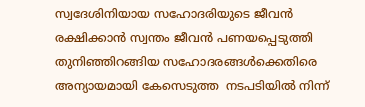സ്വദേശിനിയായ സഹോദരിയുടെ ജീവൻ രക്ഷിക്കാൻ സ്വന്തം ജീവൻ പണയപ്പെടുത്തി തുനിഞ്ഞിറങ്ങിയ സഹോദരങ്ങൾക്കെതിരെ അന്യായമായി കേസെടുത്ത  നടപടിയിൽ നിന്ന്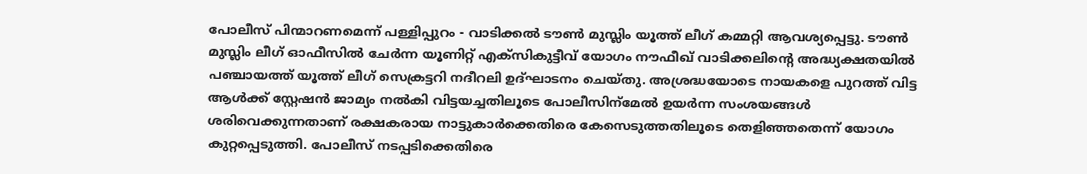പോലീസ് പിന്മാറണമെന്ന് പള്ളിപ്പുറം - വാടിക്കൽ ടൗൺ മുസ്ലിം യൂത്ത് ലീഗ് കമ്മറ്റി ആവശ്യപ്പെട്ടു. ടൗൺ മുസ്ലിം ലീഗ് ഓഫീസിൽ ചേർന്ന യൂണിറ്റ് എക്സികുട്ടീവ് യോഗം നൗഫീഖ് വാടിക്കലിന്റെ അദ്ധ്യക്ഷതയിൽ പഞ്ചായത്ത് യൂത്ത് ലീഗ് സെക്രട്ടറി നദീറലി ഉദ്ഘാടനം ചെയ്തു. അശ്രദ്ധയോടെ നായകളെ പുറത്ത് വിട്ട ആൾക്ക് സ്റ്റേഷൻ ജാമ്യം നൽകി വിട്ടയച്ചതിലൂടെ പോലീസിന്‌മേൽ ഉയർന്ന സംശയങ്ങൾ ശരിവെക്കുന്നതാണ് രക്ഷകരായ നാട്ടുകാർക്കെതിരെ കേസെടുത്തതിലൂടെ തെളിഞ്ഞതെന്ന് യോഗം കുറ്റപ്പെടുത്തി. പോലീസ് നടപ്പടിക്കെതിരെ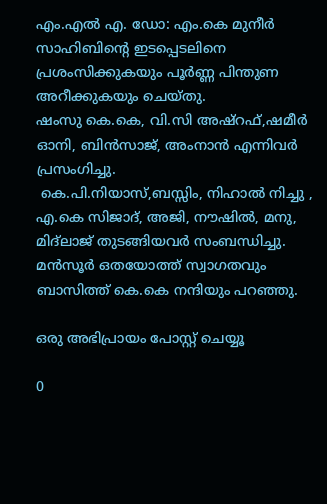എം.എൽ എ. ഡോ: എം.കെ മുനീർ സാഹിബിന്റെ ഇടപ്പെടലിനെ  പ്രശംസിക്കുകയും പൂർണ്ണ പിന്തുണ അറീക്കുകയും ചെയ്തു.
ഷംസു കെ.കെ, വി.സി അഷ്റഫ്,ഷമീർ ഓനി, ബിൻസാജ്, അംനാൻ എന്നിവർ പ്രസംഗിച്ചു.
 കെ.പി.നിയാസ്,ബസ്സിം, നിഹാൽ നിച്ചു , എ.കെ സിജാദ്, അജി, നൗഷിൽ, മനു, മിദ്ലാജ് തുടങ്ങിയവർ സംബന്ധിച്ചു. മൻസൂർ ഒതയോത്ത് സ്വാഗതവും ബാസിത്ത് കെ.കെ നന്ദിയും പറഞ്ഞു.

ഒരു അഭിപ്രായം പോസ്റ്റ് ചെയ്യൂ

0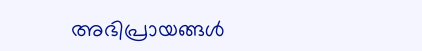അഭിപ്രായങ്ങള്‍